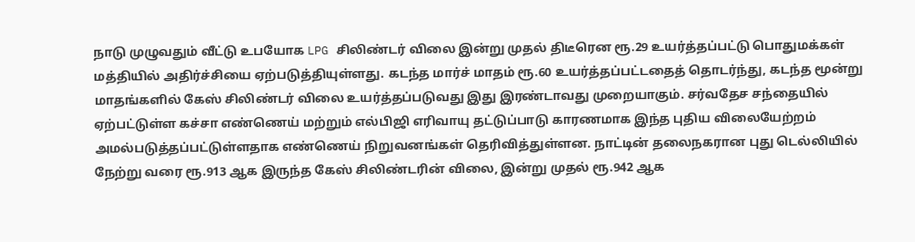நாடு முழுவதும் வீட்டு உபயோக LPG சிலிண்டர் விலை இன்று முதல் திடீரென ரூ.29 உயர்த்தப்பட்டு பொதுமக்கள் மத்தியில் அதிர்ச்சியை ஏற்படுத்தியுள்ளது. கடந்த மார்ச் மாதம் ரூ.60 உயர்த்தப்பட்டதைத் தொடர்ந்து, கடந்த மூன்று மாதங்களில் கேஸ் சிலிண்டர் விலை உயர்த்தப்படுவது இது இரண்டாவது முறையாகும். சர்வதேச சந்தையில் ஏற்பட்டுள்ள கச்சா எண்ணெய் மற்றும் எல்பிஜி எரிவாயு தட்டுப்பாடு காரணமாக இந்த புதிய விலையேற்றம் அமல்படுத்தப்பட்டுள்ளதாக எண்ணெய் நிறுவனங்கள் தெரிவித்துள்ளன. நாட்டின் தலைநகரான புது டெல்லியில் நேற்று வரை ரூ.913 ஆக இருந்த கேஸ் சிலிண்டரின் விலை, இன்று முதல் ரூ.942 ஆக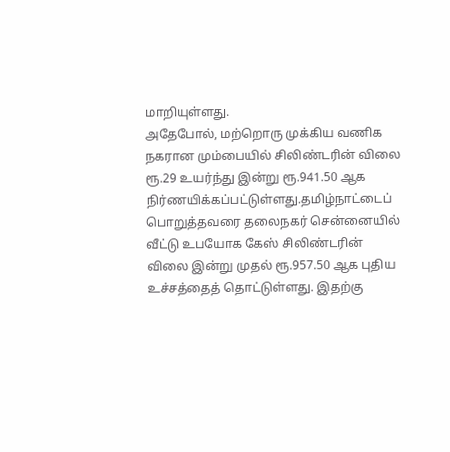மாறியுள்ளது.
அதேபோல், மற்றொரு முக்கிய வணிக நகரான மும்பையில் சிலிண்டரின் விலை ரூ.29 உயர்ந்து இன்று ரூ.941.50 ஆக நிர்ணயிக்கப்பட்டுள்ளது.தமிழ்நாட்டைப் பொறுத்தவரை தலைநகர் சென்னையில் வீட்டு உபயோக கேஸ் சிலிண்டரின் விலை இன்று முதல் ரூ.957.50 ஆக புதிய உச்சத்தைத் தொட்டுள்ளது. இதற்கு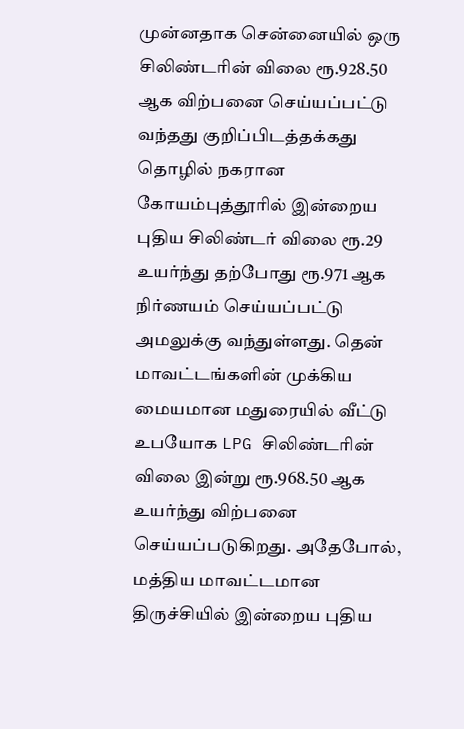முன்னதாக சென்னையில் ஒரு சிலிண்டரின் விலை ரூ.928.50 ஆக விற்பனை செய்யப்பட்டு வந்தது குறிப்பிடத்தக்கது
தொழில் நகரான கோயம்புத்தூரில் இன்றைய புதிய சிலிண்டர் விலை ரூ.29 உயர்ந்து தற்போது ரூ.971 ஆக நிர்ணயம் செய்யப்பட்டு அமலுக்கு வந்துள்ளது. தென் மாவட்டங்களின் முக்கிய மையமான மதுரையில் வீட்டு உபயோக LPG சிலிண்டரின் விலை இன்று ரூ.968.50 ஆக உயர்ந்து விற்பனை செய்யப்படுகிறது. அதேபோல், மத்திய மாவட்டமான திருச்சியில் இன்றைய புதிய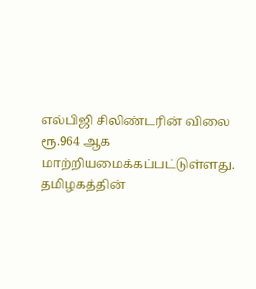எல்பிஜி சிலிண்டரின் விலை ரூ.964 ஆக மாற்றியமைக்கப்பட்டுள்ளது.
தமிழகத்தின்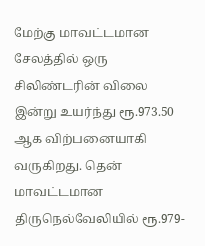மேற்கு மாவட்டமான சேலத்தில் ஒரு சிலிண்டரின் விலை இன்று உயர்ந்து ரூ.973.50 ஆக விற்பனையாகி வருகிறது. தென் மாவட்டமான திருநெல்வேலியில் ரூ.979-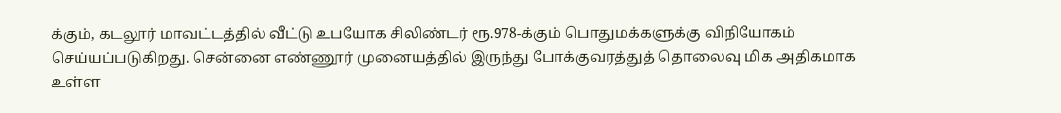க்கும், கடலூர் மாவட்டத்தில் வீட்டு உபயோக சிலிண்டர் ரூ.978-க்கும் பொதுமக்களுக்கு விநியோகம் செய்யப்படுகிறது. சென்னை எண்ணூர் முனையத்தில் இருந்து போக்குவரத்துத் தொலைவு மிக அதிகமாக உள்ள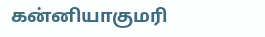கன்னியாகுமரி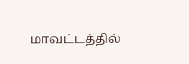மாவட்டத்தில்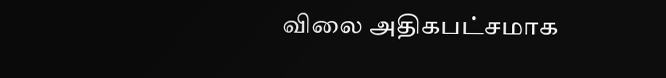விலை அதிகபட்சமாக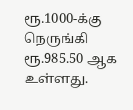ரூ.1000-க்கு நெருங்கி ரூ.985.50 ஆக உள்ளது.